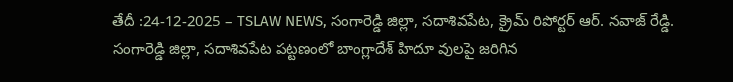తేదీ :24-12-2025 – TSLAW NEWS, సంగారెడ్డి జిల్లా, సదాశివపేట, క్రైమ్ రిపోర్టర్ ఆర్. నవాజ్ రేడ్డి.
సంగారెడ్డి జిల్లా, సదాశివపేట పట్టణంలో బాంగ్లాదేశ్ హిదూ వులపై జరిగిన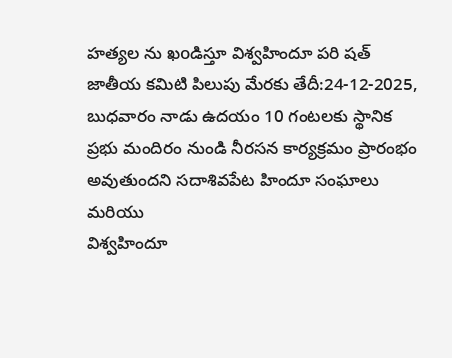హత్యల ను ఖoడిస్తూ విశ్వహిందూ పరి షత్ జాతీయ కమిటి పిలుపు మేరకు తేదీ:24-12-2025, బుధవారం నాడు ఉదయం 10 గంటలకు స్థానిక ప్రభు మందిరం నుండి నీరసన కార్యక్రమం ప్రారంభం అవుతుందని సదాశివపేట హిందూ సంఘాలు మరియు
విశ్వహిందూ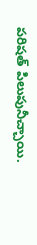పరిషత్ పిలుపునీచ్చాయి.